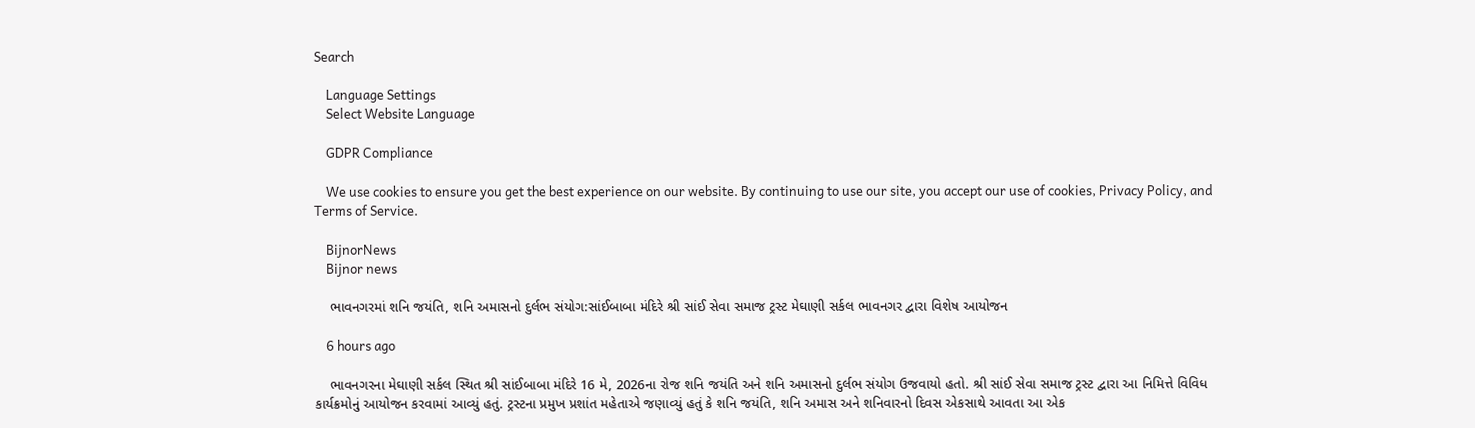Search

    Language Settings
    Select Website Language

    GDPR Compliance

    We use cookies to ensure you get the best experience on our website. By continuing to use our site, you accept our use of cookies, Privacy Policy, and Terms of Service.

    BijnorNews
    Bijnor news

    ભાવનગરમાં શનિ જયંતિ, શનિ અમાસનો દુર્લભ સંયોગ:સાંઈબાબા મંદિરે શ્રી સાંઈ સેવા સમાજ ટ્રસ્ટ મેઘાણી સર્કલ ભાવનગર દ્વારા વિશેષ આયોજન

    6 hours ago

    ભાવનગરના મેઘાણી સર્કલ સ્થિત શ્રી સાંઈબાબા મંદિરે 16 મે, 2026ના રોજ શનિ જયંતિ અને શનિ અમાસનો દુર્લભ સંયોગ ઉજવાયો હતો. શ્રી સાંઈ સેવા સમાજ ટ્રસ્ટ દ્વારા આ નિમિત્તે વિવિધ કાર્યક્રમોનું આયોજન કરવામાં આવ્યું હતું. ટ્રસ્ટના પ્રમુખ પ્રશાંત મહેતાએ જણાવ્યું હતું કે શનિ જયંતિ, શનિ અમાસ અને શનિવારનો દિવસ એકસાથે આવતા આ એક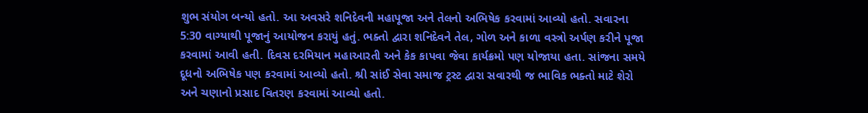શુભ સંયોગ બન્યો હતો. આ અવસરે શનિદેવની મહાપૂજા અને તેલનો અભિષેક કરવામાં આવ્યો હતો. સવારના 5:30 વાગ્યાથી પૂજાનું આયોજન કરાયું હતું. ભક્તો દ્વારા શનિદેવને તેલ, ગોળ અને કાળા વસ્ત્રો અર્પણ કરીને પૂજા કરવામાં આવી હતી. દિવસ દરમિયાન મહાઆરતી અને કેક કાપવા જેવા કાર્યક્રમો પણ યોજાયા હતા. સાંજના સમયે દૂધનો અભિષેક પણ કરવામાં આવ્યો હતો. શ્રી સાંઈ સેવા સમાજ ટ્રસ્ટ દ્વારા સવારથી જ ભાવિક ભક્તો માટે શેરો અને ચણાનો પ્રસાદ વિતરણ કરવામાં આવ્યો હતો.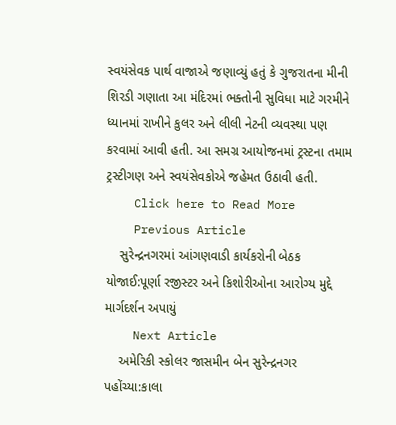સ્વયંસેવક પાર્થ વાજાએ જણાવ્યું હતું કે ગુજરાતના મીની શિરડી ગણાતા આ મંદિરમાં ભક્તોની સુવિધા માટે ગરમીને ધ્યાનમાં રાખીને કુલર અને લીલી નેટની વ્યવસ્થા પણ કરવામાં આવી હતી. આ સમગ્ર આયોજનમાં ટ્રસ્ટના તમામ ટ્રસ્ટીગણ અને સ્વયંસેવકોએ જહેમત ઉઠાવી હતી.
    Click here to Read More
    Previous Article
    સુરેન્દ્રનગરમાં આંગણવાડી કાર્યકરોની બેઠક યોજાઈ:પૂર્ણા રજીસ્ટર અને કિશોરીઓના આરોગ્ય મુદ્દે માર્ગદર્શન અપાયું
    Next Article
    અમેરિકી સ્કોલર જાસમીન બેન સુરેન્દ્રનગર પહોંચ્યા:કાલા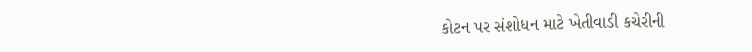કોટન પર સંશોધન માટે ખેતીવાડી કચેરીની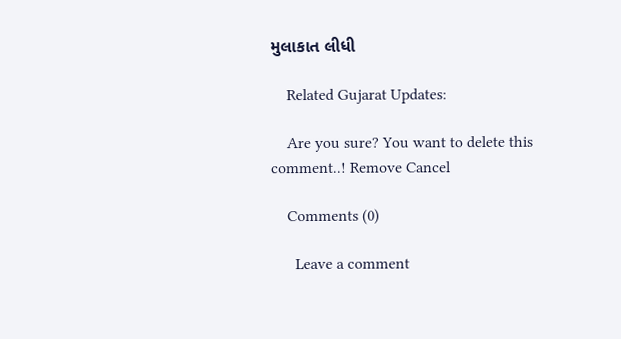મુલાકાત લીધી

    Related Gujarat Updates:

    Are you sure? You want to delete this comment..! Remove Cancel

    Comments (0)

      Leave a comment